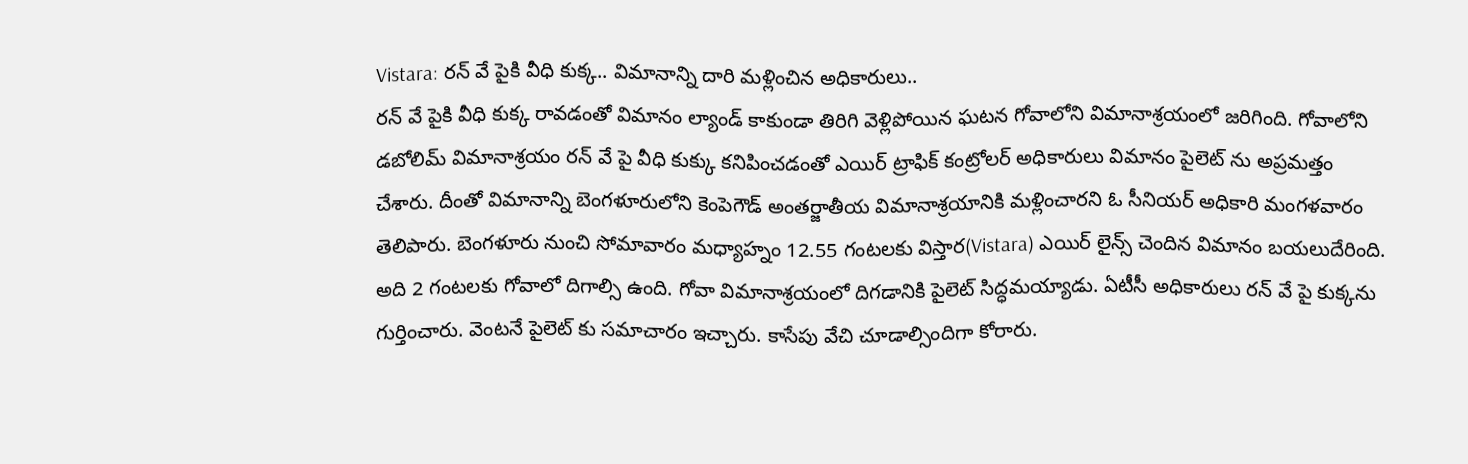Vistara: రన్ వే పైకి వీధి కుక్క.. విమానాన్ని దారి మళ్లించిన అధికారులు..
రన్ వే పైకి వీధి కుక్క రావడంతో విమానం ల్యాండ్ కాకుండా తిరిగి వెళ్లిపోయిన ఘటన గోవాలోని విమానాశ్రయంలో జరిగింది. గోవాలోని డబోలిమ్ విమానాశ్రయం రన్ వే పై వీధి కుక్కు కనిపించడంతో ఎయిర్ ట్రాఫిక్ కంట్రోలర్ అధికారులు విమానం పైలెట్ ను అప్రమత్తం చేశారు. దీంతో విమానాన్ని బెంగళూరులోని కెంపెగౌడ్ అంతర్జాతీయ విమానాశ్రయానికి మళ్లించారని ఓ సీనియర్ అధికారి మంగళవారం తెలిపారు. బెంగళూరు నుంచి సోమావారం మధ్యాహ్నం 12.55 గంటలకు విస్తార(Vistara) ఎయిర్ లైన్స్ చెందిన విమానం బయలుదేరింది.
అది 2 గంటలకు గోవాలో దిగాల్సి ఉంది. గోవా విమానాశ్రయంలో దిగడానికి పైలెట్ సిద్ధమయ్యాడు. ఏటీసీ అధికారులు రన్ వే పై కుక్కను గుర్తించారు. వెంటనే పైలెట్ కు సమాచారం ఇచ్చారు. కాసేపు వేచి చూడాల్సిందిగా కోరారు.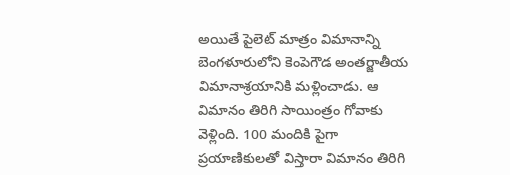అయితే పైలెట్ మాత్రం విమానాన్ని బెంగళూరులోని కెంపెగౌడ అంతర్జాతీయ విమానాశ్రయానికి మళ్లించాడు. ఆ విమానం తిరిగి సాయింత్రం గోవాకు వెళ్లింది. 100 మందికి పైగా ప్రయాణికులతో విస్తారా విమానం తిరిగి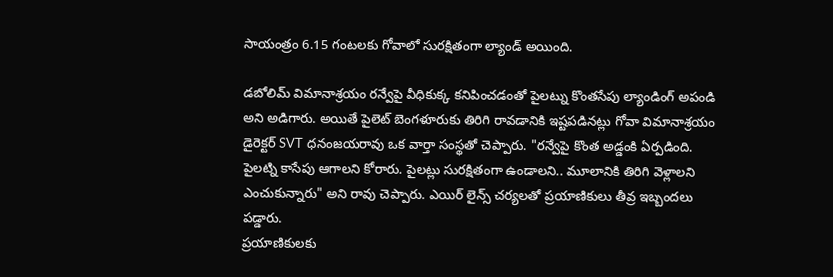సాయంత్రం 6.15 గంటలకు గోవాలో సురక్షితంగా ల్యాండ్ అయింది.

డబోలిమ్ విమానాశ్రయం రన్వేపై వీధికుక్క కనిపించడంతో పైలట్ను కొంతసేపు ల్యాండింగ్ అపండి అని అడిగారు. అయితే పైలెట్ బెంగళూరుకు తిరిగి రావడానికి ఇష్టపడినట్లు గోవా విమానాశ్రయం డైరెక్టర్ SVT ధనంజయరావు ఒక వార్తా సంస్థతో చెప్పారు. "రన్వేపై కొంత అడ్డంకి ఏర్పడింది. పైలట్ని కాసేపు ఆగాలని కోరారు. పైలట్లు సురక్షితంగా ఉండాలని.. మూలానికి తిరిగి వెళ్లాలని ఎంచుకున్నారు" అని రావు చెప్పారు. ఎయిర్ లైన్స్ చర్యలతో ప్రయాణికులు తీవ్ర ఇబ్బందలు పడ్డారు.
ప్రయాణికులకు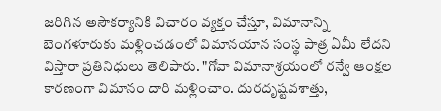జరిగిన అసౌకర్యానికి విచారం వ్యక్తం చేస్తూ, విమానాన్ని బెంగళూరుకు మళ్లించడంలో విమానయాన సంస్థ పాత్ర ఏమీ లేదని విస్తారా ప్రతినిధులు తెలిపారు. "గోవా విమానాశ్రయంలో రన్వే ఆంక్షల కారణంగా విమానం దారి మళ్లించాం. దురదృష్టవశాత్తు,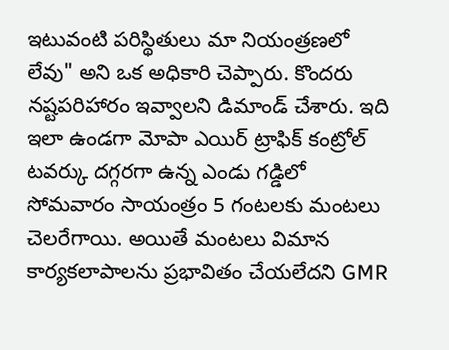ఇటువంటి పరిస్థితులు మా నియంత్రణలో లేవు" అని ఒక అధికారి చెప్పారు. కొందరు నష్టపరిహారం ఇవ్వాలని డిమాండ్ చేశారు. ఇది ఇలా ఉండగా మోపా ఎయిర్ ట్రాఫిక్ కంట్రోల్ టవర్కు దగ్గరగా ఉన్న ఎండు గడ్డిలో సోమవారం సాయంత్రం 5 గంటలకు మంటలు చెలరేగాయి. అయితే మంటలు విమాన కార్యకలాపాలను ప్రభావితం చేయలేదని GMR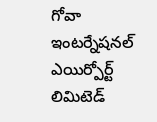గోవా ఇంటర్నేషనల్ ఎయిర్పోర్ట్ లిమిటెడ్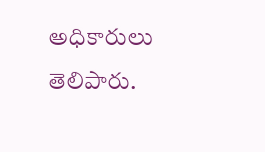అధికారులు తెలిపారు.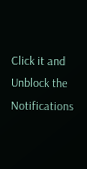Click it and Unblock the Notifications